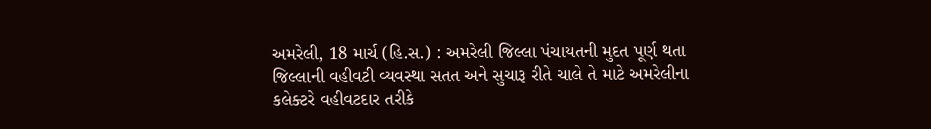અમરેલી, 18 માર્ચ (હિ.સ.) : અમરેલી જિલ્લા પંચાયતની મુદત પૂર્ણ થતા જિલ્લાની વહીવટી વ્યવસ્થા સતત અને સુચારૂ રીતે ચાલે તે માટે અમરેલીના કલેક્ટરે વહીવટદાર તરીકે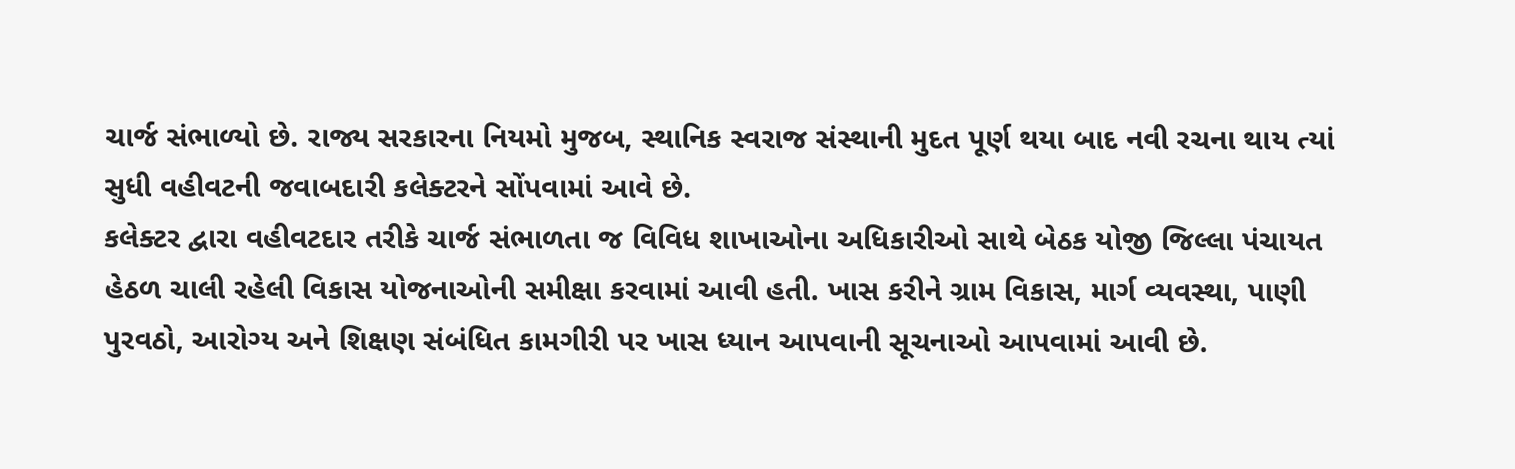ચાર્જ સંભાળ્યો છે. રાજ્ય સરકારના નિયમો મુજબ, સ્થાનિક સ્વરાજ સંસ્થાની મુદત પૂર્ણ થયા બાદ નવી રચના થાય ત્યાં સુધી વહીવટની જવાબદારી કલેક્ટરને સોંપવામાં આવે છે.
કલેક્ટર દ્વારા વહીવટદાર તરીકે ચાર્જ સંભાળતા જ વિવિધ શાખાઓના અધિકારીઓ સાથે બેઠક યોજી જિલ્લા પંચાયત હેઠળ ચાલી રહેલી વિકાસ યોજનાઓની સમીક્ષા કરવામાં આવી હતી. ખાસ કરીને ગ્રામ વિકાસ, માર્ગ વ્યવસ્થા, પાણી પુરવઠો, આરોગ્ય અને શિક્ષણ સંબંધિત કામગીરી પર ખાસ ધ્યાન આપવાની સૂચનાઓ આપવામાં આવી છે.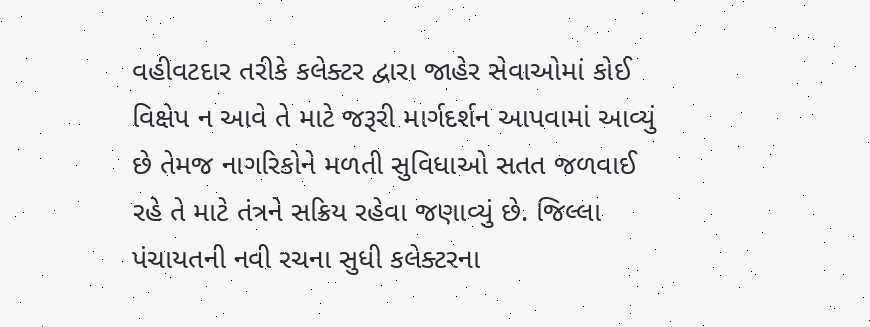વહીવટદાર તરીકે કલેક્ટર દ્વારા જાહેર સેવાઓમાં કોઈ વિક્ષેપ ન આવે તે માટે જરૂરી માર્ગદર્શન આપવામાં આવ્યું છે તેમજ નાગરિકોને મળતી સુવિધાઓ સતત જળવાઈ રહે તે માટે તંત્રને સક્રિય રહેવા જણાવ્યું છે. જિલ્લા પંચાયતની નવી રચના સુધી કલેક્ટરના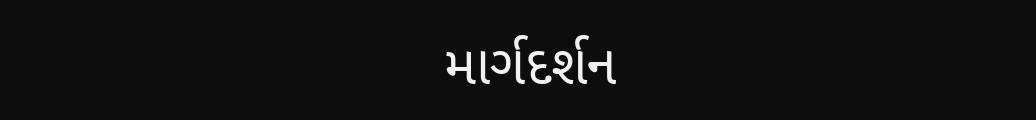માર્ગદર્શન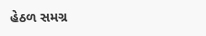હેઠળ સમગ્ર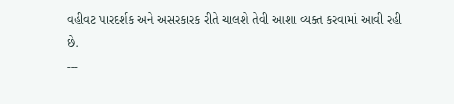વહીવટ પારદર્શક અને અસરકારક રીતે ચાલશે તેવી આશા વ્યક્ત કરવામાં આવી રહી છે.
---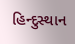હિન્દુસ્થાન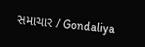સમાચાર / Gondaliya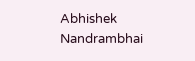Abhishek Nandrambhai